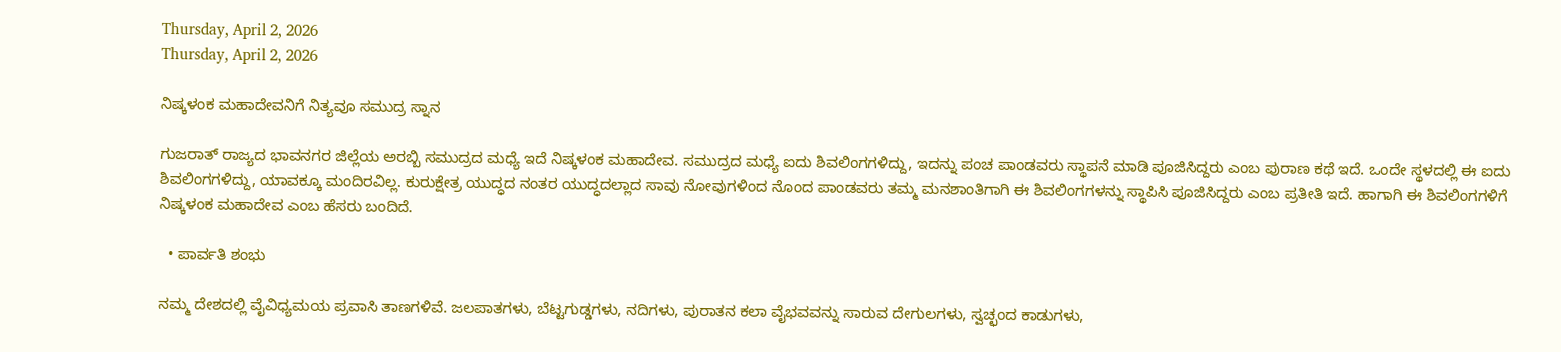Thursday, April 2, 2026
Thursday, April 2, 2026

ನಿಷ್ಕಳಂಕ ಮಹಾದೇವನಿಗೆ ನಿತ್ಯವೂ ಸಮುದ್ರ ಸ್ನಾನ

ಗುಜರಾತ್‌ ರಾಜ್ಯದ ಭಾವನಗರ ಜಿಲ್ಲೆಯ ಅರಬ್ಬಿ ಸಮುದ್ರದ ಮಧ್ಯೆ ಇದೆ ನಿಷ್ಕಳಂಕ ಮಹಾದೇವ. ಸಮುದ್ರದ ಮಧ್ಯೆ ಐದು ಶಿವಲಿಂಗಗಳಿದ್ದು, ಇದನ್ನು ಪಂಚ ಪಾಂಡವರು ಸ್ಥಾಪನೆ ಮಾಡಿ ಪೂಜಿಸಿದ್ದರು ಎಂಬ ಪುರಾಣ ಕಥೆ ಇದೆ. ಒಂದೇ ಸ್ಥಳದಲ್ಲಿ ಈ ಐದು ಶಿವಲಿಂಗಗಳಿದ್ದು, ಯಾವಕ್ಕೂ ಮಂದಿರವಿಲ್ಲ. ಕುರುಕ್ಷೇತ್ರ ಯುದ್ಧದ ನಂತರ ಯುದ್ಧದಲ್ಲಾದ ಸಾವು ನೋವುಗಳಿಂದ ನೊಂದ ಪಾಂಡವರು ತಮ್ಮ ಮನಶಾಂತಿಗಾಗಿ ಈ ಶಿವಲಿಂಗಗಳನ್ನು ಸ್ಥಾಪಿಸಿ ಪೂಜಿಸಿದ್ದರು ಎಂಬ ಪ್ರತೀತಿ ಇದೆ. ಹಾಗಾಗಿ ಈ ಶಿವಲಿಂಗಗಳಿಗೆ ನಿಷ್ಕಳಂಕ ಮಹಾದೇವ ಎಂಬ ಹೆಸರು ಬಂದಿದೆ.

  • ಪಾರ್ವತಿ ಶಂಭು

ನಮ್ಮ ದೇಶದಲ್ಲಿ ವೈವಿಧ್ಯಮಯ ಪ್ರವಾಸಿ ತಾಣಗಳಿವೆ. ಜಲಪಾತಗಳು, ಬೆಟ್ಟಗುಡ್ಡಗಳು, ನದಿಗಳು, ಪುರಾತನ ಕಲಾ ವೈಭವವನ್ನು ಸಾರುವ ದೇಗುಲಗಳು, ಸ್ವಚ್ಛಂದ ಕಾಡುಗಳು,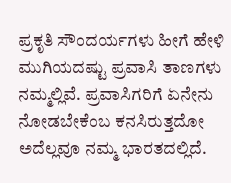ಪ್ರಕೃತಿ ಸೌಂದರ್ಯಗಳು ಹೀಗೆ ಹೇಳಿ ಮುಗಿಯದಷ್ಟು ಪ್ರವಾಸಿ ತಾಣಗಳು ನಮ್ಮಲ್ಲಿವೆ. ಪ್ರವಾಸಿಗರಿಗೆ ಏನೇನು ನೋಡಬೇಕೆಂಬ ಕನಸಿರುತ್ತದೋ ಅದೆಲ್ಲವೂ ನಮ್ಮ ಭಾರತದಲ್ಲಿದೆ.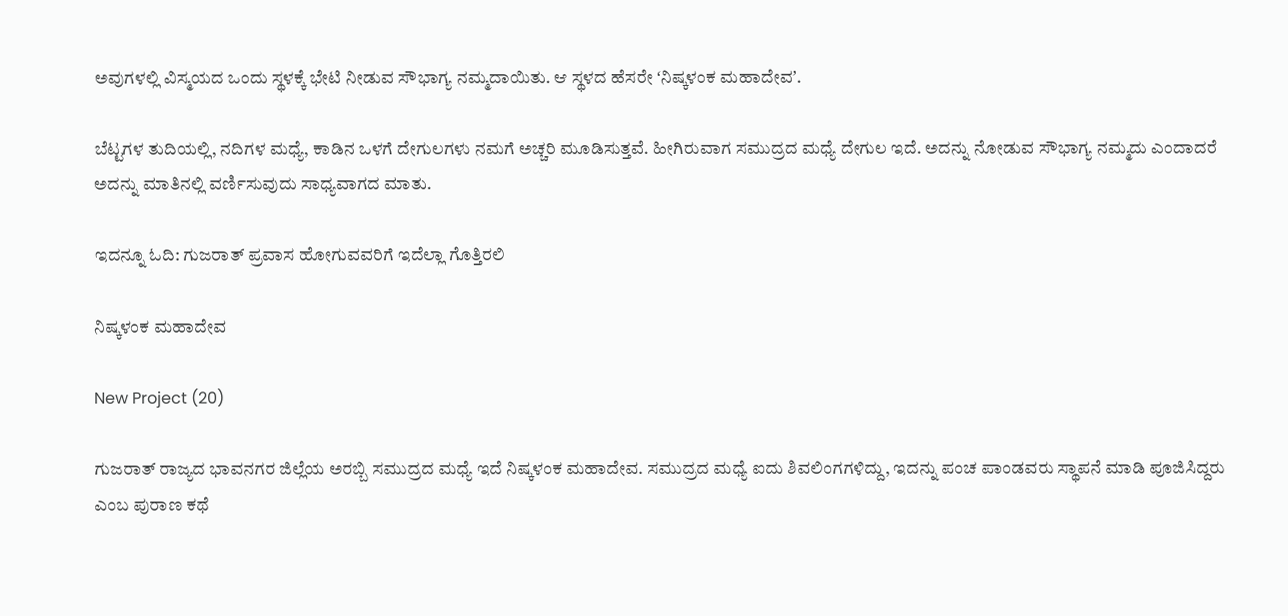ಅವುಗಳಲ್ಲಿ ವಿಸ್ಮಯದ ಒಂದು ಸ್ಥಳಕ್ಕೆ ಭೇಟಿ ನೀಡುವ ಸೌಭಾಗ್ಯ ನಮ್ಮದಾಯಿತು. ಆ ಸ್ಥಳದ ಹೆಸರೇ ʻನಿಷ್ಕಳಂಕ ಮಹಾದೇವʼ.

ಬೆಟ್ಟಗಳ ತುದಿಯಲ್ಲಿ, ನದಿಗಳ ಮಧ್ಯೆ, ಕಾಡಿನ ಒಳಗೆ ದೇಗುಲಗಳು ನಮಗೆ ಅಚ್ಚರಿ ಮೂಡಿಸುತ್ತವೆ. ಹೀಗಿರುವಾಗ ಸಮುದ್ರದ ಮಧ್ಯೆ ದೇಗುಲ ಇದೆ. ಅದನ್ನು ನೋಡುವ ಸೌಭಾಗ್ಯ ನಮ್ಮದು ಎಂದಾದರೆ ಅದನ್ನು ಮಾತಿನಲ್ಲಿ ವರ್ಣಿಸುವುದು ಸಾಧ್ಯವಾಗದ ಮಾತು.

ಇದನ್ನೂ ಓದಿ: ಗುಜರಾತ್‌ ಪ್ರವಾಸ ಹೋಗುವವರಿಗೆ ಇದೆಲ್ಲಾ ಗೊತ್ತಿರಲಿ

ನಿಷ್ಕಳಂಕ ಮಹಾದೇವ

New Project (20)

ಗುಜರಾತ್‌ ರಾಜ್ಯದ ಭಾವನಗರ ಜಿಲ್ಲೆಯ ಅರಬ್ಬಿ ಸಮುದ್ರದ ಮಧ್ಯೆ ಇದೆ ನಿಷ್ಕಳಂಕ ಮಹಾದೇವ. ಸಮುದ್ರದ ಮಧ್ಯೆ ಐದು ಶಿವಲಿಂಗಗಳಿದ್ದು, ಇದನ್ನು ಪಂಚ ಪಾಂಡವರು ಸ್ಥಾಪನೆ ಮಾಡಿ ಪೂಜಿಸಿದ್ದರು ಎಂಬ ಪುರಾಣ ಕಥೆ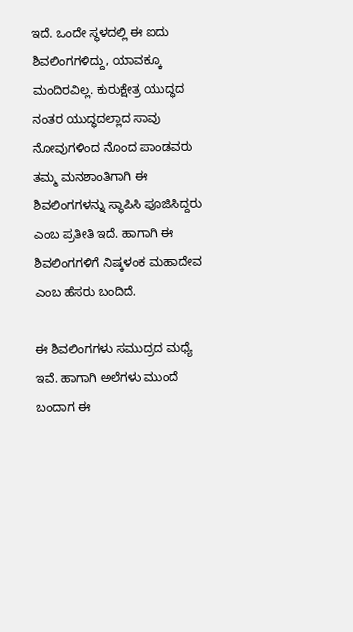ಇದೆ. ಒಂದೇ ಸ್ಥಳದಲ್ಲಿ ಈ ಐದು ಶಿವಲಿಂಗಗಳಿದ್ದು, ಯಾವಕ್ಕೂ ಮಂದಿರವಿಲ್ಲ. ಕುರುಕ್ಷೇತ್ರ ಯುದ್ಧದ ನಂತರ ಯುದ್ಧದಲ್ಲಾದ ಸಾವು ನೋವುಗಳಿಂದ ನೊಂದ ಪಾಂಡವರು ತಮ್ಮ ಮನಶಾಂತಿಗಾಗಿ ಈ ಶಿವಲಿಂಗಗಳನ್ನು ಸ್ಥಾಪಿಸಿ ಪೂಜಿಸಿದ್ದರು ಎಂಬ ಪ್ರತೀತಿ ಇದೆ. ಹಾಗಾಗಿ ಈ ಶಿವಲಿಂಗಗಳಿಗೆ ನಿಷ್ಕಳಂಕ ಮಹಾದೇವ ಎಂಬ ಹೆಸರು ಬಂದಿದೆ.

ಈ ಶಿವಲಿಂಗಗಳು ಸಮುದ್ರದ ಮಧ್ಯೆ ಇವೆ. ಹಾಗಾಗಿ ಅಲೆಗಳು ಮುಂದೆ ಬಂದಾಗ ಈ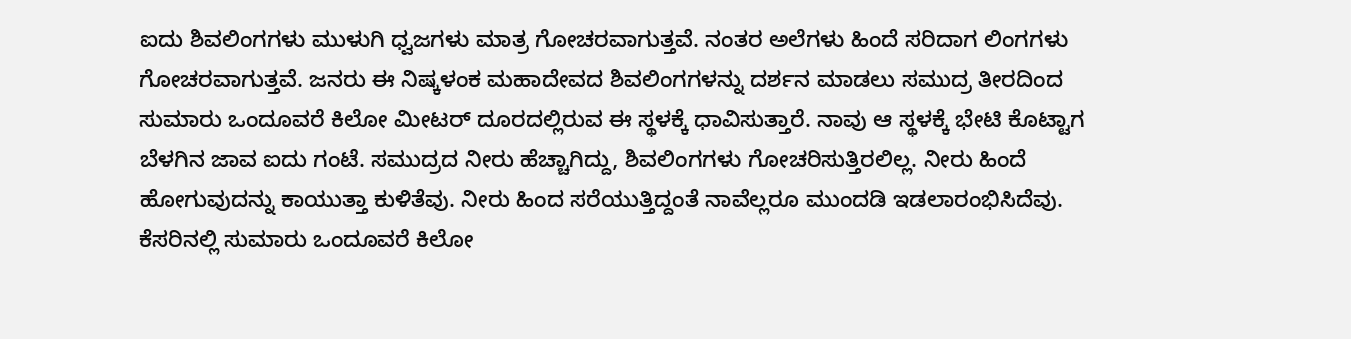ಐದು ಶಿವಲಿಂಗಗಳು ಮುಳುಗಿ ಧ್ವಜಗಳು ಮಾತ್ರ ಗೋಚರವಾಗುತ್ತವೆ. ನಂತರ ಅಲೆಗಳು ಹಿಂದೆ ಸರಿದಾಗ ಲಿಂಗಗಳು ಗೋಚರವಾಗುತ್ತವೆ. ಜನರು ಈ ನಿಷ್ಕಳಂಕ ಮಹಾದೇವದ ಶಿವಲಿಂಗಗಳನ್ನು ದರ್ಶನ ಮಾಡಲು ಸಮುದ್ರ ತೀರದಿಂದ ಸುಮಾರು ಒಂದೂವರೆ ಕಿಲೋ ಮೀಟರ್ ದೂರದಲ್ಲಿರುವ ಈ ಸ್ಥಳಕ್ಕೆ ಧಾವಿಸುತ್ತಾರೆ. ನಾವು ಆ ಸ್ಥಳಕ್ಕೆ ಭೇಟಿ ಕೊಟ್ಟಾಗ ಬೆಳಗಿನ ಜಾವ ಐದು ಗಂಟೆ. ಸಮುದ್ರದ ನೀರು ಹೆಚ್ಚಾಗಿದ್ದು, ಶಿವಲಿಂಗಗಳು ಗೋಚರಿಸುತ್ತಿರಲಿಲ್ಲ. ನೀರು ಹಿಂದೆ ಹೋಗುವುದನ್ನು ಕಾಯುತ್ತಾ ಕುಳಿತೆವು. ನೀರು ಹಿಂದ ಸರೆಯುತ್ತಿದ್ದಂತೆ ನಾವೆಲ್ಲರೂ ಮುಂದಡಿ ಇಡಲಾರಂಭಿಸಿದೆವು. ಕೆಸರಿನಲ್ಲಿ ಸುಮಾರು ಒಂದೂವರೆ ಕಿಲೋ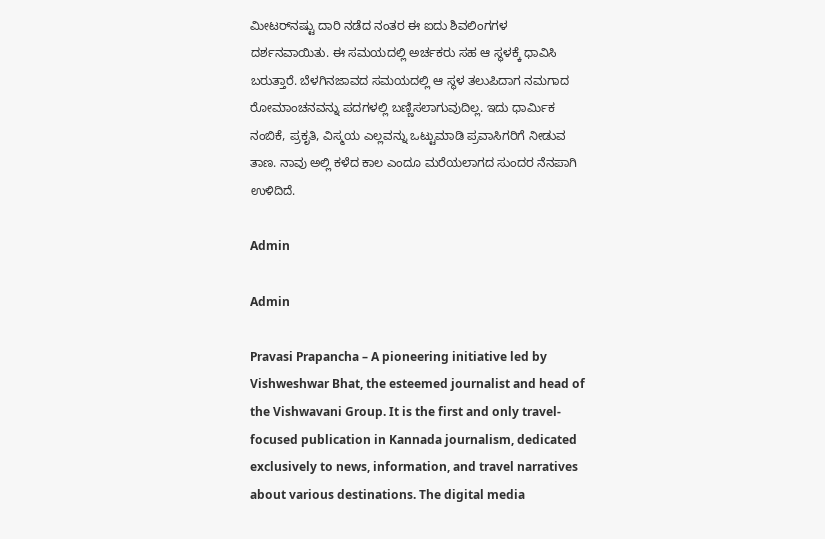ಮೀಟರ್‌ನಷ್ಟು ದಾರಿ ನಡೆದ ನಂತರ ಈ ಐದು ಶಿವಲಿಂಗಗಳ ದರ್ಶನವಾಯಿತು. ಈ ಸಮಯದಲ್ಲಿ ಅರ್ಚಕರು ಸಹ ಆ ಸ್ಥಳಕ್ಕೆ ಧಾವಿಸಿ ಬರುತ್ತಾರೆ. ಬೆಳಗಿನಜಾವದ ಸಮಯದಲ್ಲಿ ಆ ಸ್ಥಳ ತಲುಪಿದಾಗ ನಮಗಾದ ರೋಮಾಂಚನವನ್ನು ಪದಗಳಲ್ಲಿ ಬಣ್ಣಿಸಲಾಗುವುದಿಲ್ಲ. ಇದು ಧಾರ್ಮಿಕ ನಂಬಿಕೆ, ಪ್ರಕೃತಿ, ವಿಸ್ಮಯ ಎಲ್ಲವನ್ನು ಒಟ್ಟುಮಾಡಿ ಪ್ರವಾಸಿಗರಿಗೆ ನೀಡುವ ತಾಣ. ನಾವು ಅಲ್ಲಿ ಕಳೆದ ಕಾಲ ಎಂದೂ ಮರೆಯಲಾಗದ ಸುಂದರ ನೆನಪಾಗಿ ಉಳಿದಿದೆ.

Admin

Admin

Pravasi Prapancha – A pioneering initiative led by Vishweshwar Bhat, the esteemed journalist and head of the Vishwavani Group. It is the first and only travel-focused publication in Kannada journalism, dedicated exclusively to news, information, and travel narratives about various destinations. The digital media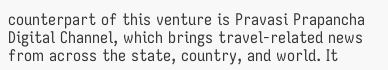counterpart of this venture is Pravasi Prapancha Digital Channel, which brings travel-related news from across the state, country, and world. It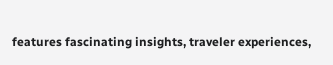features fascinating insights, traveler experiences,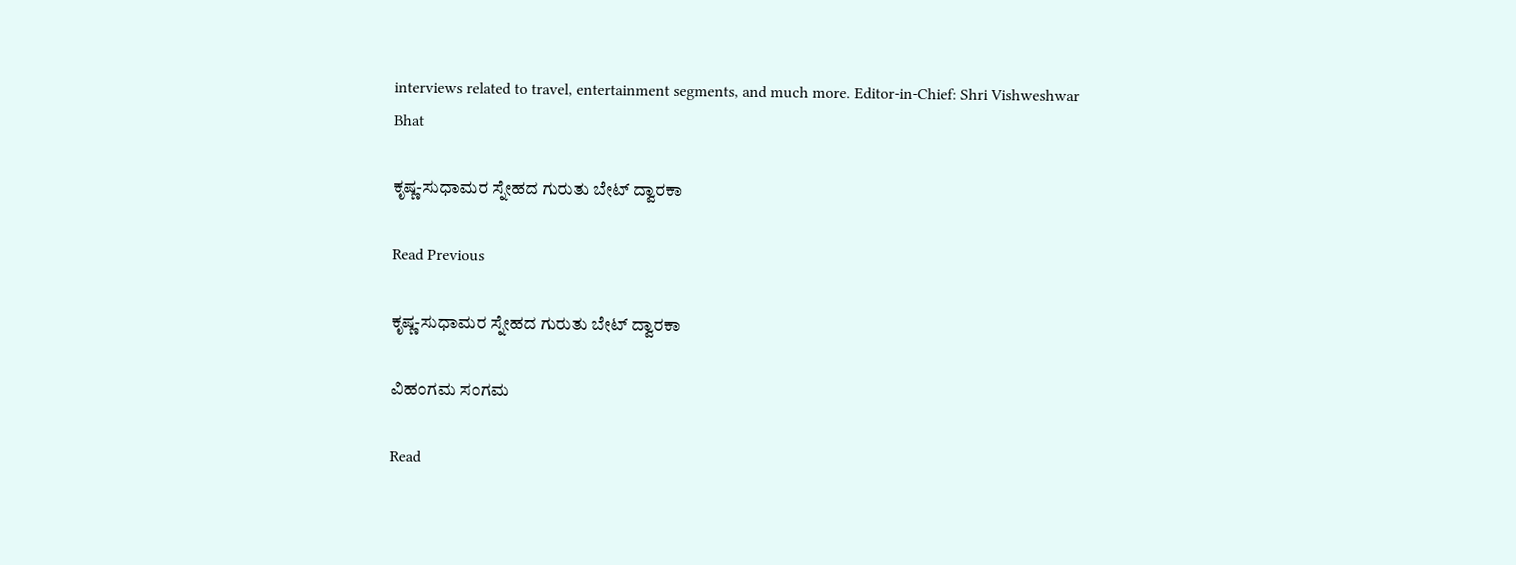interviews related to travel, entertainment segments, and much more. Editor-in-Chief: Shri Vishweshwar Bhat

ಕೃಷ್ಣ-ಸುಧಾಮರ ಸ್ನೇಹದ ಗುರುತು ಬೇಟ್ ದ್ವಾರಕಾ

Read Previous

ಕೃಷ್ಣ-ಸುಧಾಮರ ಸ್ನೇಹದ ಗುರುತು ಬೇಟ್ ದ್ವಾರಕಾ

ವಿಹಂಗಮ ಸಂಗಮ

Read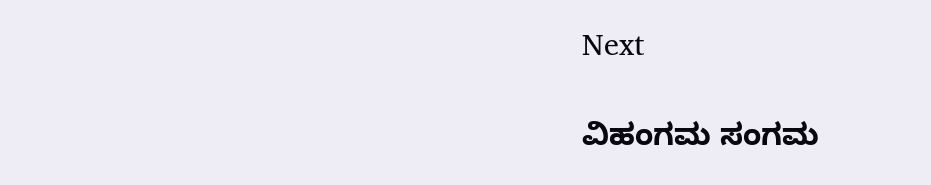Next

ವಿಹಂಗಮ ಸಂಗಮ